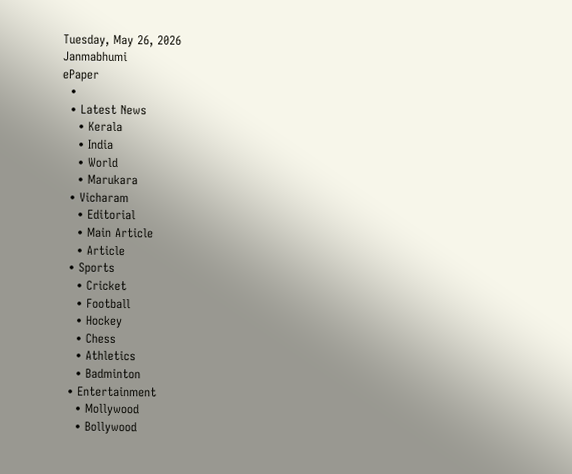Tuesday, May 26, 2026
Janmabhumi
ePaper
  •
  • Latest News
    • Kerala
    • India
    • World
    • Marukara
  • Vicharam
    • Editorial
    • Main Article
    • Article
  • Sports
    • Cricket
    • Football
    • Hockey
    • Chess
    • Athletics
    • Badminton
  • Entertainment
    • Mollywood
    • Bollywood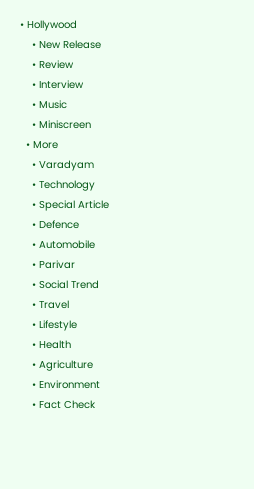• Hollywood
    • New Release
    • Review
    • Interview
    • Music
    • Miniscreen
  • More
    • Varadyam
    • Technology
    • Special Article
    • Defence
    • Automobile
    • Parivar
    • Social Trend
    • Travel
    • Lifestyle
    • Health
    • Agriculture
    • Environment
    • Fact Check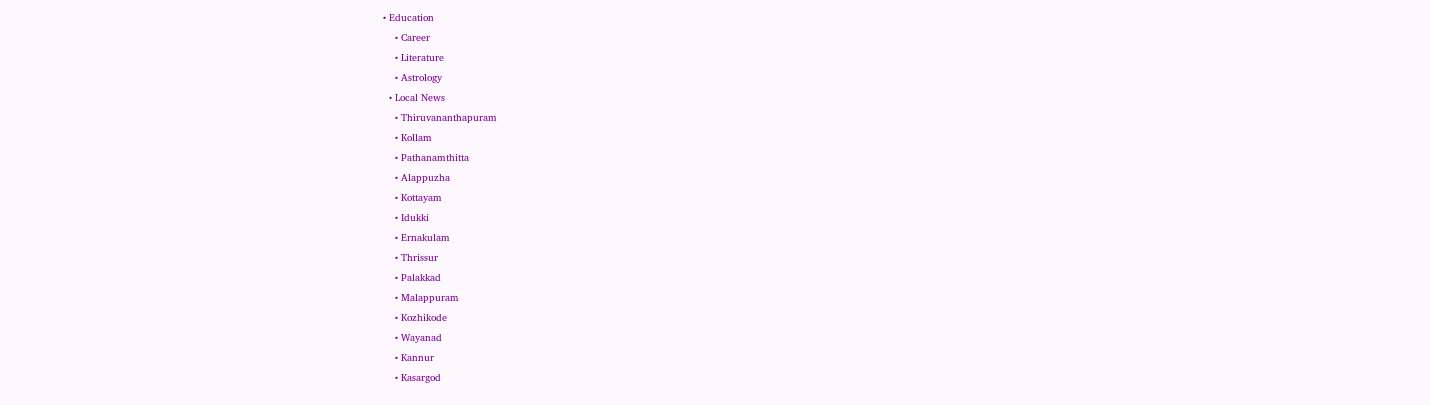• Education
    • Career
    • Literature
    • Astrology
  • Local News
    • Thiruvananthapuram
    • Kollam
    • Pathanamthitta
    • Alappuzha
    • Kottayam
    • Idukki
    • Ernakulam
    • Thrissur
    • Palakkad
    • Malappuram
    • Kozhikode
    • Wayanad
    • Kannur
    • Kasargod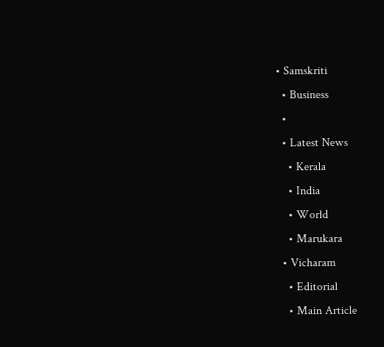• Samskriti
  • Business
  •
  • Latest News
    • Kerala
    • India
    • World
    • Marukara
  • Vicharam
    • Editorial
    • Main Article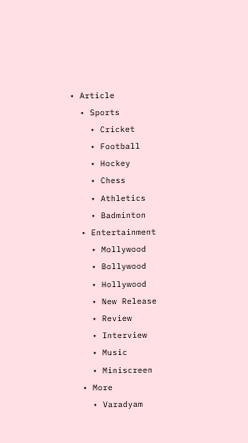• Article
  • Sports
    • Cricket
    • Football
    • Hockey
    • Chess
    • Athletics
    • Badminton
  • Entertainment
    • Mollywood
    • Bollywood
    • Hollywood
    • New Release
    • Review
    • Interview
    • Music
    • Miniscreen
  • More
    • Varadyam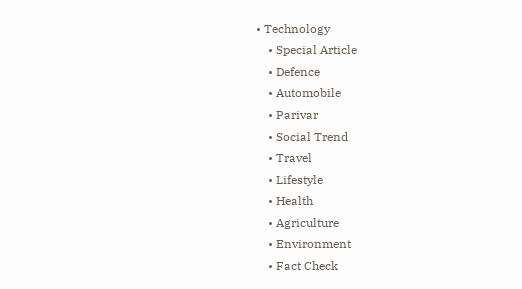• Technology
    • Special Article
    • Defence
    • Automobile
    • Parivar
    • Social Trend
    • Travel
    • Lifestyle
    • Health
    • Agriculture
    • Environment
    • Fact Check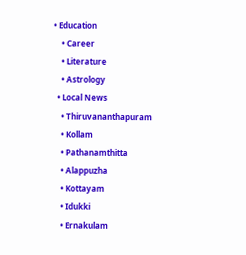• Education
    • Career
    • Literature
    • Astrology
  • Local News
    • Thiruvananthapuram
    • Kollam
    • Pathanamthitta
    • Alappuzha
    • Kottayam
    • Idukki
    • Ernakulam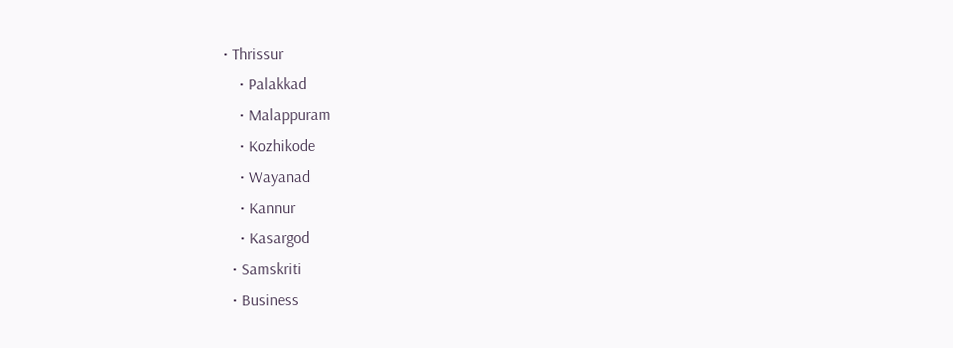• Thrissur
    • Palakkad
    • Malappuram
    • Kozhikode
    • Wayanad
    • Kannur
    • Kasargod
  • Samskriti
  • Business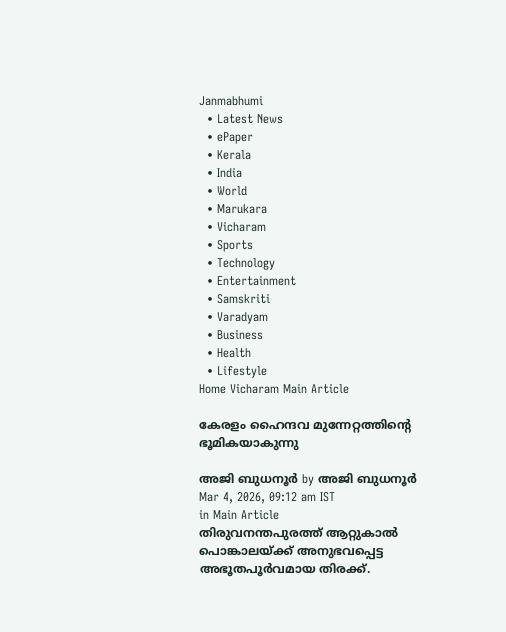Janmabhumi
  • Latest News
  • ePaper
  • Kerala
  • India
  • World
  • Marukara
  • Vicharam
  • Sports
  • Technology
  • Entertainment
  • Samskriti
  • Varadyam
  • Business
  • Health
  • Lifestyle
Home Vicharam Main Article

കേരളം ഹൈന്ദവ മുന്നേറ്റത്തിന്റെ ഭൂമികയാകുന്നു

അജി ബുധനൂര്‍ by അജി ബുധനൂര്‍
Mar 4, 2026, 09:12 am IST
in Main Article
തിരുവനന്തപുരത്ത് ആറ്റുകാല്‍ പൊങ്കാലയ്ക്ക് അനുഭവപ്പെട്ട അഭൂതപൂര്‍വമായ തിരക്ക്.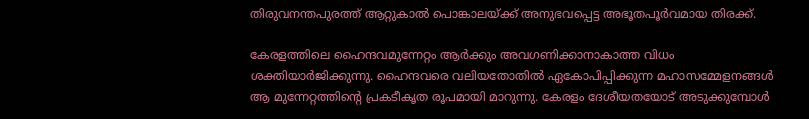തിരുവനന്തപുരത്ത് ആറ്റുകാല്‍ പൊങ്കാലയ്ക്ക് അനുഭവപ്പെട്ട അഭൂതപൂര്‍വമായ തിരക്ക്.

കേരളത്തിലെ ഹൈന്ദവമുന്നേറ്റം ആര്‍ക്കും അവഗണിക്കാനാകാത്ത വിധം ശക്തിയാര്‍ജിക്കുന്നു. ഹൈന്ദവരെ വലിയതോതില്‍ ഏകോപിപ്പിക്കുന്ന മഹാസമ്മേളനങ്ങള്‍ ആ മുന്നേറ്റത്തിന്റെ പ്രകടീകൃത രൂപമായി മാറുന്നു. കേരളം ദേശീയതയോട് അടുക്കുമ്പോള്‍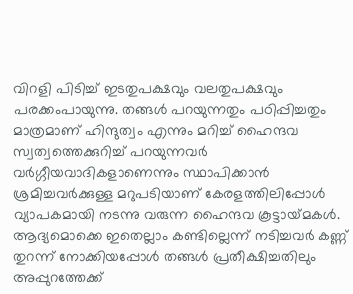വിറളി പിടിച്ച് ഇടതുപക്ഷവും വലതുപക്ഷവും പരക്കംപായുന്നു. തങ്ങള്‍ പറയുന്നതും പഠിപ്പിച്ചതും മാത്രമാണ് ഹിന്ദുത്വം എന്നും മറിച്ച് ഹൈന്ദവ സ്വത്വത്തെക്കുറിച്ച് പറയുന്നവര്‍ വര്‍ഗ്ഗീയവാദികളാണെന്നും സ്ഥാപിക്കാന്‍ ശ്രമിച്ചവര്‍ക്കുള്ള മറുപടിയാണ് കേരളത്തിലിപ്പോള്‍ വ്യാപകമായി നടന്നു വരുന്ന ഹൈന്ദവ കൂട്ടായ്‌മകള്‍. ആദ്യമൊക്കെ ഇതെല്ലാം കണ്ടില്ലെന്ന് നടിച്ചവര്‍ കണ്ണ് തുറന്ന് നോക്കിയപ്പോള്‍ തങ്ങള്‍ പ്രതീക്ഷിച്ചതിലും അപ്പുറത്തേക്ക്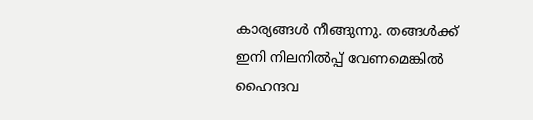കാര്യങ്ങള്‍ നീങ്ങുന്നു. തങ്ങള്‍ക്ക് ഇനി നിലനില്‍പ്പ് വേണമെങ്കില്‍ ഹൈന്ദവ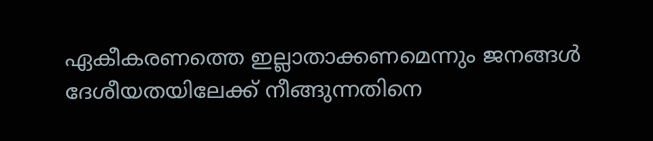ഏകീകരണത്തെ ഇല്ലാതാക്കണമെന്നും ജനങ്ങള്‍ ദേശീയതയിലേക്ക് നീങ്ങുന്നതിനെ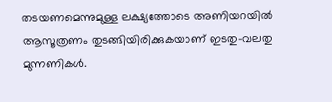തടയണമെന്നുമുള്ള ലക്ഷ്യത്തോടെ അണിയറയില്‍ ആസൂത്രണം തുടങ്ങിയിരിക്കുകയാണ് ഇടതു-വലതു മുന്നണികള്‍.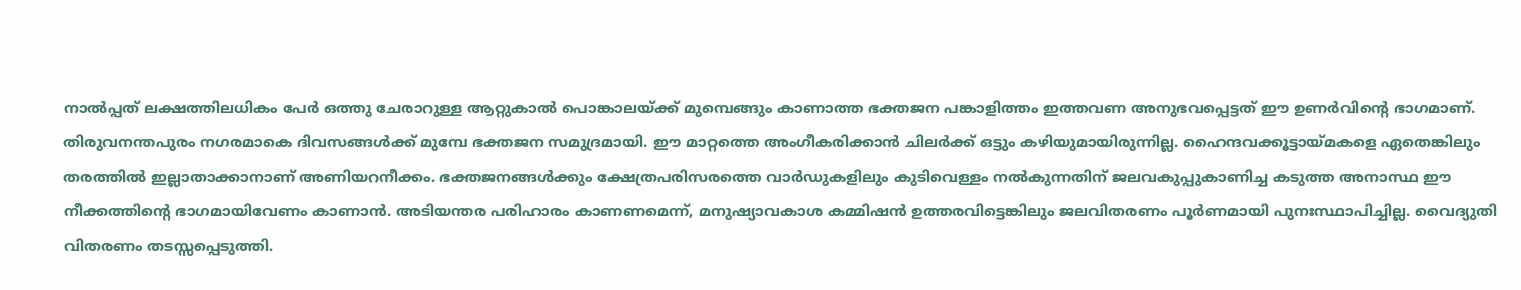നാല്‍പ്പത് ലക്ഷത്തിലധികം പേര്‍ ഒത്തു ചേരാറുള്ള ആറ്റുകാല്‍ പൊങ്കാലയ്‌ക്ക് മുമ്പെങ്ങും കാണാത്ത ഭക്തജന പങ്കാളിത്തം ഇത്തവണ അനുഭവപ്പെട്ടത് ഈ ഉണര്‍വിന്റെ ഭാഗമാണ്. തിരുവനന്തപുരം നഗരമാകെ ദിവസങ്ങള്‍ക്ക് മുമ്പേ ഭക്തജന സമുദ്രമായി. ഈ മാറ്റത്തെ അംഗീകരിക്കാന്‍ ചിലര്‍ക്ക് ഒട്ടും കഴിയുമായിരുന്നില്ല. ഹൈന്ദവക്കൂട്ടായ്‌മകളെ ഏതെങ്കിലും തരത്തില്‍ ഇല്ലാതാക്കാനാണ് അണിയറനീക്കം. ഭക്തജനങ്ങള്‍ക്കും ക്ഷേത്രപരിസരത്തെ വാര്‍ഡുകളിലും കുടിവെള്ളം നല്‍കുന്നതിന് ജലവകുപ്പുകാണിച്ച കടുത്ത അനാസ്ഥ ഈ നീക്കത്തിന്റെ ഭാഗമായിവേണം കാണാന്‍. അടിയന്തര പരിഹാരം കാണണമെന്ന്, മനുഷ്യാവകാശ കമ്മിഷന്‍ ഉത്തരവിട്ടെങ്കിലും ജലവിതരണം പൂര്‍ണമായി പുനഃസ്ഥാപിച്ചില്ല. വൈദ്യുതി വിതരണം തടസ്സപ്പെടുത്തി.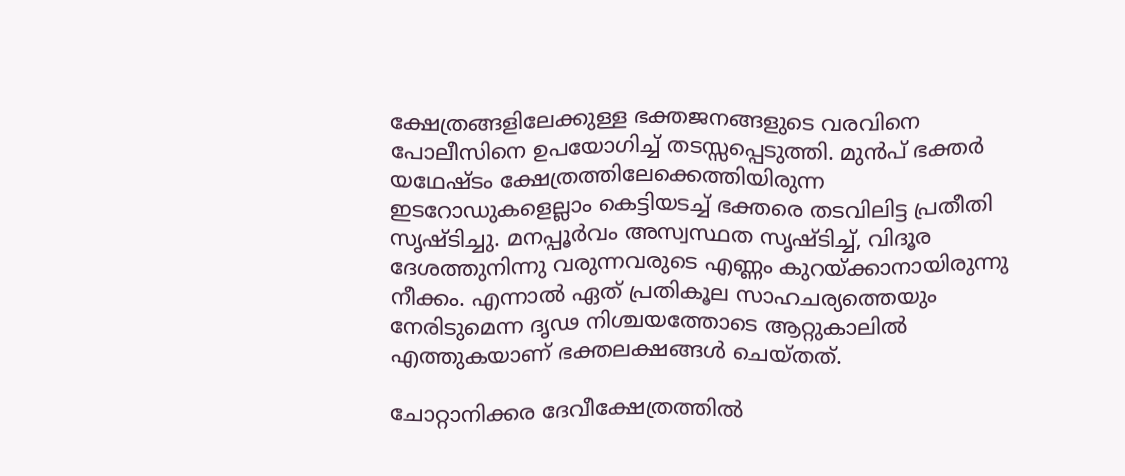ക്ഷേത്രങ്ങളിലേക്കുള്ള ഭക്തജനങ്ങളുടെ വരവിനെ പോലീസിനെ ഉപയോഗിച്ച് തടസ്സപ്പെടുത്തി. മുന്‍പ് ഭക്തര്‍ യഥേഷ്ടം ക്ഷേത്രത്തിലേക്കെത്തിയിരുന്ന ഇടറോഡുകളെല്ലാം കെട്ടിയടച്ച് ഭക്തരെ തടവിലിട്ട പ്രതീതി സൃഷ്ടിച്ചു. മനപ്പൂര്‍വം അസ്വസ്ഥത സൃഷ്ടിച്ച്, വിദൂര ദേശത്തുനിന്നു വരുന്നവരുടെ എണ്ണം കുറയ്‌ക്കാനായിരുന്നു നീക്കം. എന്നാല്‍ ഏത് പ്രതികൂല സാഹചര്യത്തെയും നേരിടുമെന്ന ദൃഢ നിശ്ചയത്തോടെ ആറ്റുകാലില്‍ എത്തുകയാണ് ഭക്തലക്ഷങ്ങള്‍ ചെയ്തത്.

ചോറ്റാനിക്കര ദേവീക്ഷേത്രത്തില്‍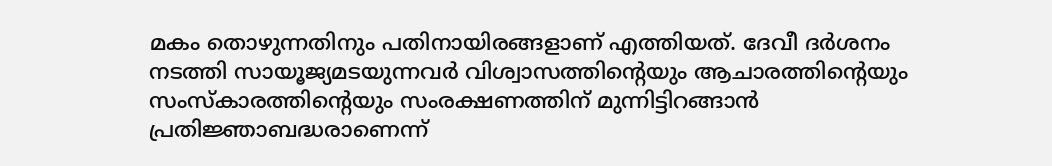മകം തൊഴുന്നതിനും പതിനായിരങ്ങളാണ് എത്തിയത്. ദേവീ ദര്‍ശനം നടത്തി സായൂജ്യമടയുന്നവര്‍ വിശ്വാസത്തിന്റെയും ആചാരത്തിന്റെയും സംസ്‌കാരത്തിന്റെയും സംരക്ഷണത്തിന് മുന്നിട്ടിറങ്ങാന്‍ പ്രതിജ്ഞാബദ്ധരാണെന്ന്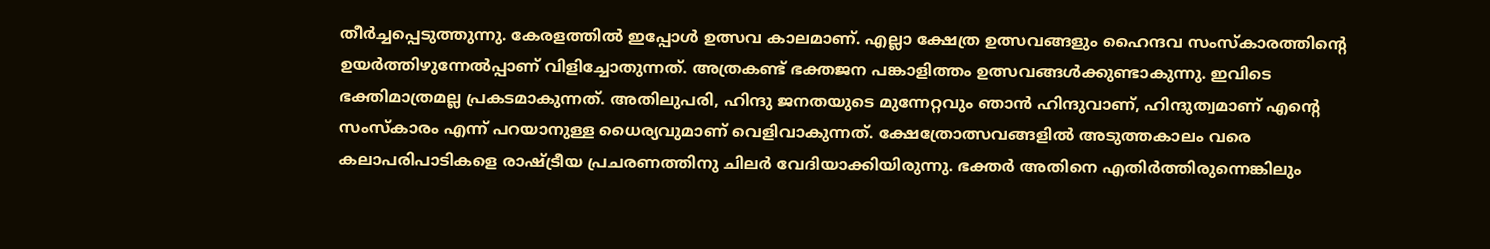തീര്‍ച്ചപ്പെടുത്തുന്നു. കേരളത്തില്‍ ഇപ്പോള്‍ ഉത്സവ കാലമാണ്. എല്ലാ ക്ഷേത്ര ഉത്സവങ്ങളും ഹൈന്ദവ സംസ്‌കാരത്തിന്റെ ഉയര്‍ത്തിഴുന്നേല്‍പ്പാണ് വിളിച്ചോതുന്നത്. അത്രകണ്ട് ഭക്തജന പങ്കാളിത്തം ഉത്സവങ്ങള്‍ക്കുണ്ടാകുന്നു. ഇവിടെ ഭക്തിമാത്രമല്ല പ്രകടമാകുന്നത്. അതിലുപരി, ഹിന്ദു ജനതയുടെ മുന്നേറ്റവും ഞാന്‍ ഹിന്ദുവാണ്, ഹിന്ദുത്വമാണ് എന്റെ സംസ്‌കാരം എന്ന് പറയാനുള്ള ധൈര്യവുമാണ് വെളിവാകുന്നത്. ക്ഷേത്രോത്സവങ്ങളില്‍ അടുത്തകാലം വരെ കലാപരിപാടികളെ രാഷ്‌ട്രീയ പ്രചരണത്തിനു ചിലര്‍ വേദിയാക്കിയിരുന്നു. ഭക്തര്‍ അതിനെ എതിര്‍ത്തിരുന്നെങ്കിലും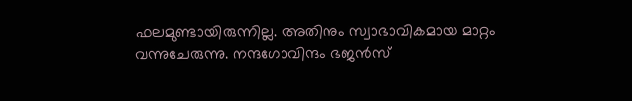ഫലമുണ്ടായിരുന്നില്ല. അതിനും സ്വാഭാവികമായ മാറ്റം വന്നുചേരുന്നു. നന്ദഗോവിന്ദം ഭജന്‍സ്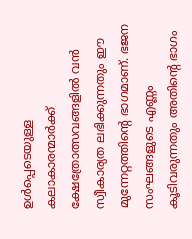ഉള്‍പ്പെടെയുള്ള കലാകാരന്മാര്‍ക്ക് ക്ഷേത്രോത്സവങ്ങളില്‍ വന്‍ സ്വീകാര്യത ലഭിക്കുന്നതും ഈ മുന്നേറ്റത്തിന്റെ ഭാഗമാണ്. ഭജന സംഘങ്ങളുടെ എണ്ണം കൂടിവരുന്നതും അതിന്റെ ഭാഗം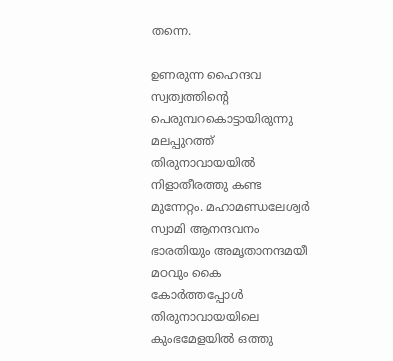തന്നെ.

ഉണരുന്ന ഹൈന്ദവ സ്വത്വത്തിന്റെ പെരുമ്പറകൊട്ടായിരുന്നു മലപ്പുറത്ത് തിരുനാവായയില്‍ നിളാതീരത്തു കണ്ട മുന്നേറ്റം. മഹാമണ്ഡലേശ്വര്‍ സ്വാമി ആനന്ദവനം ഭാരതിയും അമൃതാനന്ദമയീ മഠവും കൈ കോര്‍ത്തപ്പോള്‍ തിരുനാവായയിലെ കുംഭമേളയില്‍ ഒത്തു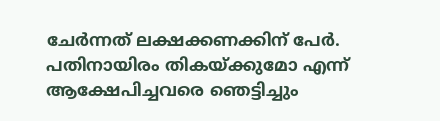ചേര്‍ന്നത് ലക്ഷക്കണക്കിന് പേര്‍. പതിനായിരം തികയ്‌ക്കുമോ എന്ന് ആക്ഷേപിച്ചവരെ ഞെട്ടിച്ചും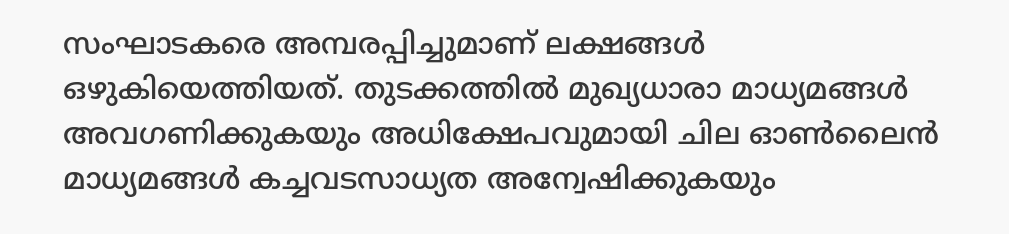സംഘാടകരെ അമ്പരപ്പിച്ചുമാണ് ലക്ഷങ്ങള്‍ ഒഴുകിയെത്തിയത്. തുടക്കത്തില്‍ മുഖ്യധാരാ മാധ്യമങ്ങള്‍ അവഗണിക്കുകയും അധിക്ഷേപവുമായി ചില ഓണ്‍ലൈന്‍ മാധ്യമങ്ങള്‍ കച്ചവടസാധ്യത അന്വേഷിക്കുകയും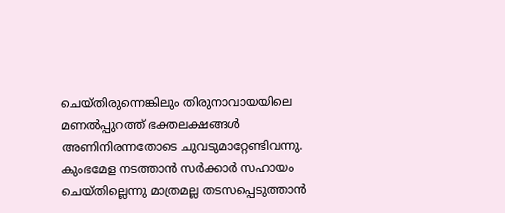ചെയ്തിരുന്നെങ്കിലും തിരുനാവായയിലെ മണല്‍പ്പുറത്ത് ഭക്തലക്ഷങ്ങള്‍ അണിനിരന്നതോടെ ചുവടുമാറ്റേണ്ടിവന്നു. കുംഭമേള നടത്താന്‍ സര്‍ക്കാര്‍ സഹായം ചെയ്തില്ലെന്നു മാത്രമല്ല തടസപ്പെടുത്താന്‍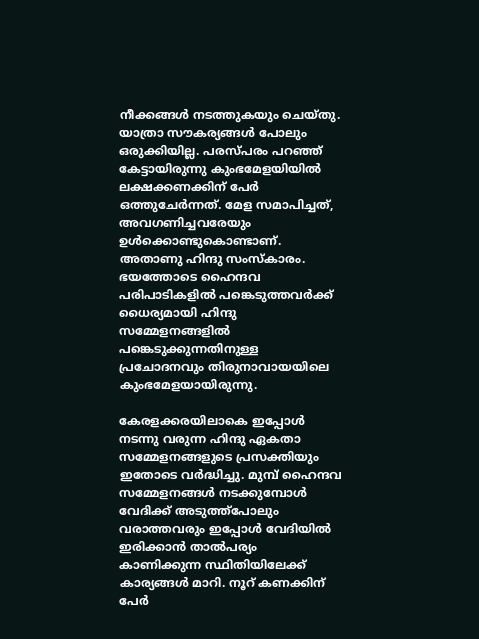നീക്കങ്ങള്‍ നടത്തുകയും ചെയ്തു. യാത്രാ സൗകര്യങ്ങള്‍ പോലും ഒരുക്കിയില്ല. പരസ്പരം പറഞ്ഞ് കേട്ടായിരുന്നു കുംഭമേളയിയില്‍ ലക്ഷക്കണക്കിന് പേര്‍ ഒത്തുചേര്‍ന്നത്. മേള സമാപിച്ചത്, അവഗണിച്ചവരേയും ഉള്‍ക്കൊണ്ടുകൊണ്ടാണ്. അതാണു ഹിന്ദു സംസ്‌കാരം. ഭയത്തോടെ ഹൈന്ദവ പരിപാടികളില്‍ പങ്കെടുത്തവര്‍ക്ക് ധൈര്യമായി ഹിന്ദു സമ്മേളനങ്ങളില്‍ പങ്കെടുക്കുന്നതിനുള്ള പ്രചോദനവും തിരുനാവായയിലെ കുംഭമേളയായിരുന്നു.

കേരളക്കരയിലാകെ ഇപ്പോള്‍ നടന്നു വരുന്ന ഹിന്ദു ഏകതാ സമ്മേളനങ്ങളുടെ പ്രസക്തിയും ഇതോടെ വര്‍ദ്ധിച്ചു. മുമ്പ് ഹൈന്ദവ സമ്മേളനങ്ങള്‍ നടക്കുമ്പോള്‍ വേദിക്ക് അടുത്ത്പോലും വരാത്തവരും ഇപ്പോള്‍ വേദിയില്‍ ഇരിക്കാന്‍ താല്‍പര്യം കാണിക്കുന്ന സ്ഥിതിയിലേക്ക് കാര്യങ്ങള്‍ മാറി. നൂറ് കണക്കിന് പേര്‍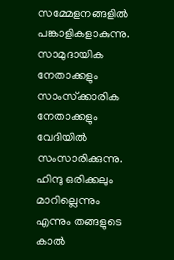സമ്മേളനങ്ങളില്‍ പങ്കാളികളാകുന്നു. സാമുദായിക നേതാക്കളും സാംസ്‌ക്കാരിക നേതാക്കളും വേദിയില്‍ സംസാരിക്കുന്നു. ഹിന്ദു ഒരിക്കലും മാറില്ലെന്നും എന്നും തങ്ങളുടെ കാല്‍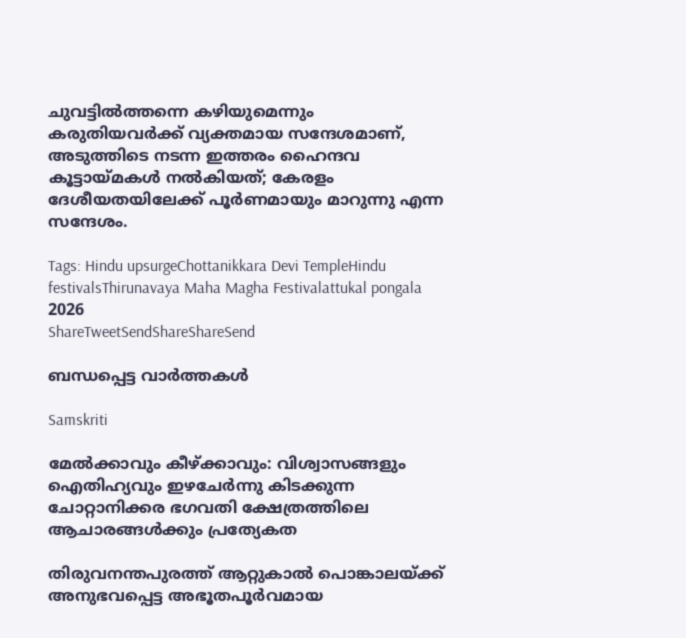ചുവട്ടില്‍ത്തന്നെ കഴിയുമെന്നും കരുതിയവര്‍ക്ക് വ്യക്തമായ സന്ദേശമാണ്, അടുത്തിടെ നടന്ന ഇത്തരം ഹൈന്ദവ കൂട്ടായ്‌മകള്‍ നല്‍കിയത്; കേരളം ദേശീയതയിലേക്ക് പൂര്‍ണമായും മാറുന്നു എന്ന സന്ദേശം.

Tags: Hindu upsurgeChottanikkara Devi TempleHindu festivalsThirunavaya Maha Magha Festivalattukal pongala 2026
ShareTweetSendShareShareSend

ബന്ധപ്പെട്ട വാര്‍ത്തകള്‍

Samskriti

മേല്‍ക്കാവും കീഴ്‌ക്കാവും: വിശ്വാസങ്ങളും ഐതിഹ്യവും ഇഴചേര്‍ന്നു കിടക്കുന്ന ചോറ്റാനിക്കര ഭഗവതി ക്ഷേത്രത്തിലെ ആചാരങ്ങള്‍ക്കും പ്രത്യേകത

തിരുവനന്തപുരത്ത് ആറ്റുകാല്‍ പൊങ്കാലയ്ക്ക് അനുഭവപ്പെട്ട അഭൂതപൂര്‍വമായ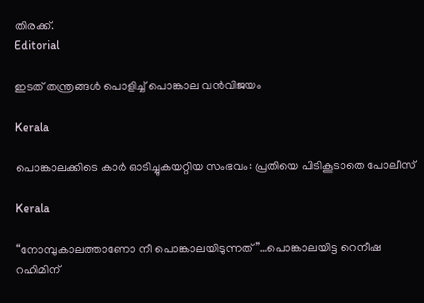തിരക്ക്.
Editorial

ഇടത് തന്ത്രങ്ങള്‍ പൊളിച്ച് പൊങ്കാല വന്‍വിജയം

Kerala

പൊങ്കാലക്കിടെ കാര്‍ ഓടിച്ചുകയറ്റിയ സംഭവം: പ്രതിയെ പിടികൂടാതെ പോലീസ്

Kerala

“നോമ്പുകാലത്താണോ നീ പൊങ്കാലയിടുന്നത്”…പൊങ്കാലയിട്ട റെനീഷ റഹിമിന്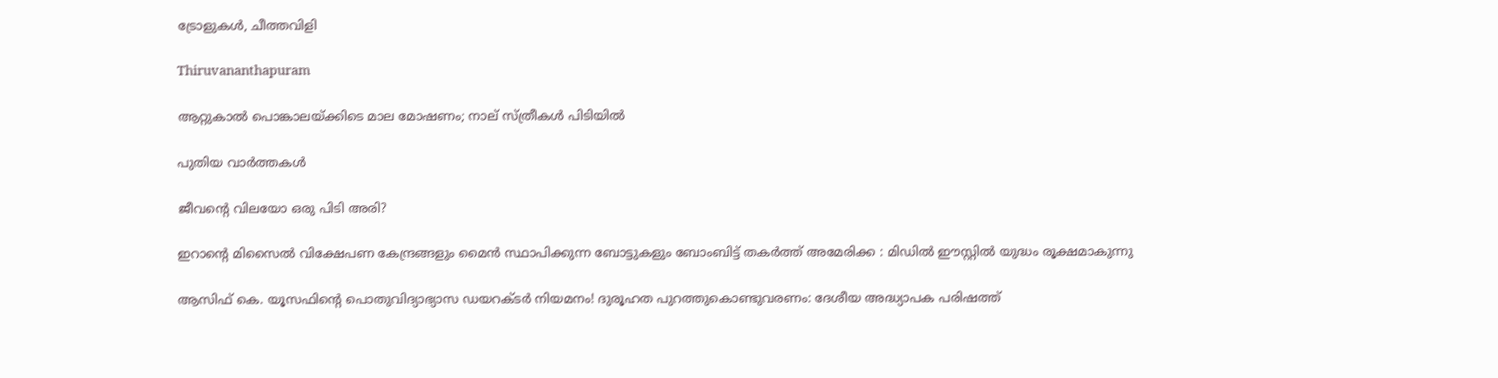ട്രോളുകള്‍, ചീത്തവിളി

Thiruvananthapuram

ആറ്റുകാല്‍ പൊങ്കാലയ്‌ക്കിടെ മാല മോഷണം; നാല് സ്ത്രീകള്‍ പിടിയില്‍

പുതിയ വാര്‍ത്തകള്‍

ജീവന്റെ വിലയോ ഒരു പിടി അരി?

ഇറാന്റെ മിസൈൽ വിക്ഷേപണ കേന്ദ്രങ്ങളും മൈൻ സ്ഥാപിക്കുന്ന ബോട്ടുകളും ബോംബിട്ട് തകർത്ത് അമേരിക്ക : മിഡിൽ ഈസ്റ്റിൽ യുദ്ധം രൂക്ഷമാകുന്നു

ആസിഫ് കെ. യൂസഫിന്റെ പൊതുവിദ്യാഭ്യാസ ഡയറക്ടര്‍ നിയമനം! ദുരൂഹത പുറത്തുകൊണ്ടുവരണം: ദേശീയ അദ്ധ്യാപക പരിഷത്ത്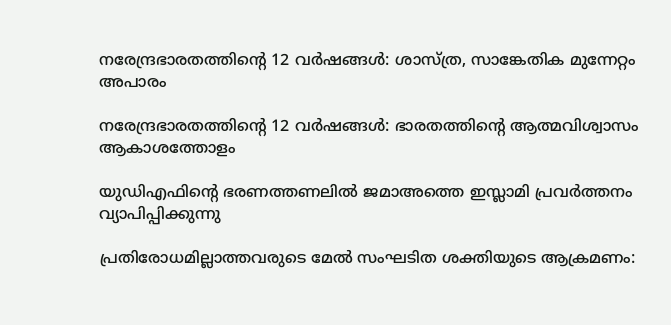നരേന്ദ്രഭാരതത്തിന്റെ 12 വര്‍ഷങ്ങള്‍: ശാസ്ത്ര, സാങ്കേതിക മുന്നേറ്റം അപാരം

നരേന്ദ്രഭാരതത്തിന്റെ 12 വര്‍ഷങ്ങള്‍: ഭാരതത്തിന്റെ ആത്മവിശ്വാസം ആകാശത്തോളം

യുഡിഎഫിന്റെ ഭരണത്തണലില്‍ ജമാഅത്തെ ഇസ്ലാമി പ്രവര്‍ത്തനം വ്യാപിപ്പിക്കുന്നു

പ്രതിരോധമില്ലാത്തവരുടെ മേല്‍ സംഘടിത ശക്തിയുടെ ആക്രമണം: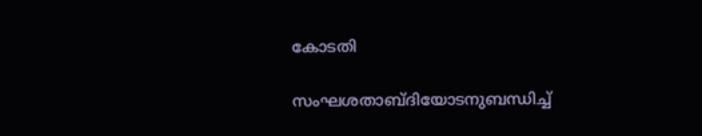കോടതി

സംഘശതാബ്ദിയോടനുബന്ധിച്ച്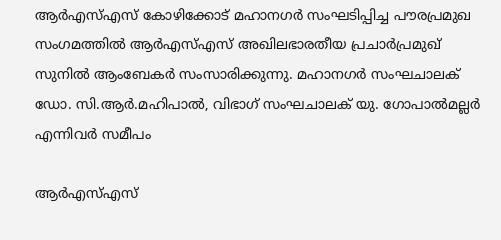ആര്‍എസ്എസ് കോഴിക്കോട് മഹാനഗര്‍ സംഘടിപ്പിച്ച പൗരപ്രമുഖ സംഗമത്തില്‍ ആര്‍എസ്എസ് അഖിലഭാരതീയ പ്രചാര്‍പ്രമുഖ് സുനില്‍ ആംബേകര്‍ സംസാരിക്കുന്നു. മഹാനഗര്‍ സംഘചാലക് ഡോ. സി.ആര്‍.മഹിപാല്‍, വിഭാഗ് സംഘചാലക് യു. ഗോപാല്‍മല്ലര്‍ എന്നിവര്‍ സമീപം

ആര്‍എസ്എസ്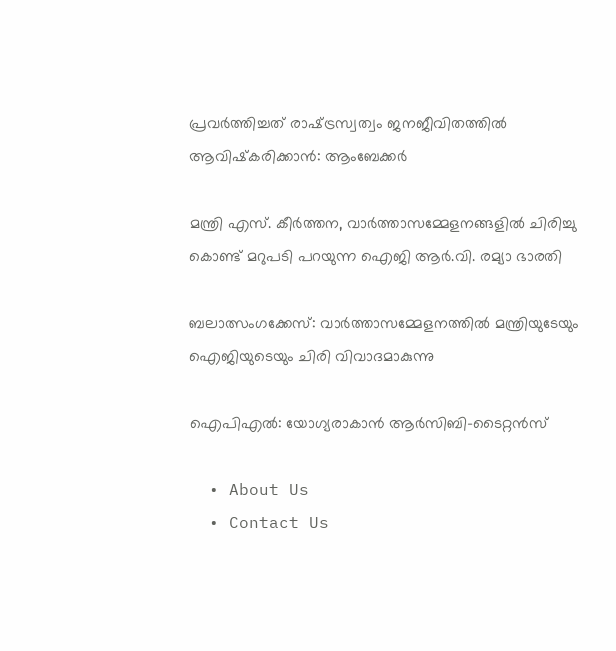പ്രവര്‍ത്തിച്ചത് രാഷ്‌ട്രസ്വത്വം ജനജീവിതത്തില്‍ ആവിഷ്‌കരിക്കാന്‍: ആംബേക്കര്‍

മന്ത്രി എസ്. കീര്‍ത്തന, വാര്‍ത്താസമ്മേളനങ്ങളില്‍ ചിരിച്ചു കൊണ്ട് മറുപടി പറയുന്ന ഐജി ആര്‍.വി. രമ്യാ ഭാരതി

ബലാത്സംഗക്കേസ്: വാര്‍ത്താസമ്മേളനത്തില്‍ മന്ത്രിയുടേയും ഐജിയുടെയും ചിരി വിവാദമാകുന്നു

ഐപിഎല്‍: യോഗ്യരാകാന്‍ ആര്‍സിബി-ടൈറ്റന്‍സ്

  • About Us
  • Contact Us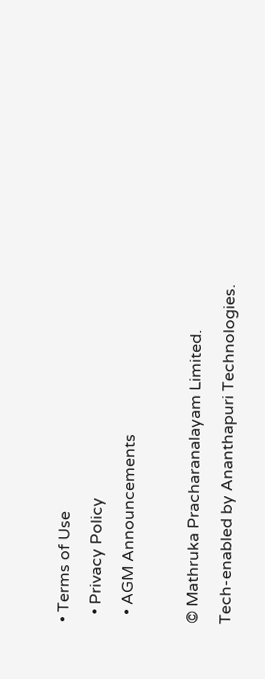• Terms of Use
  • Privacy Policy
  • AGM Announcements

© Mathruka Pracharanalayam Limited.
Tech-enabled by Ananthapuri Technologies.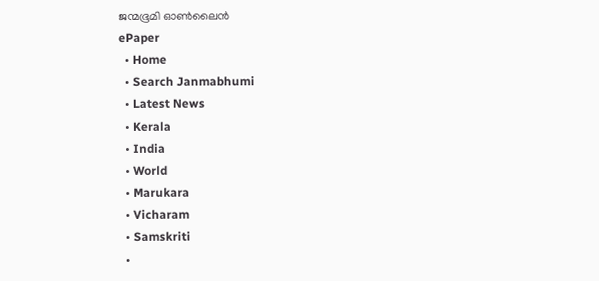ജന്മഭൂമി ഓണ്‍ലൈന്‍
ePaper
  • Home
  • Search Janmabhumi
  • Latest News
  • Kerala
  • India
  • World
  • Marukara
  • Vicharam
  • Samskriti
  •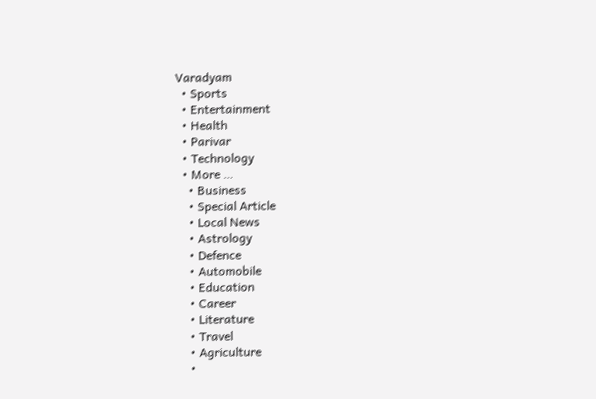Varadyam
  • Sports
  • Entertainment
  • Health
  • Parivar
  • Technology
  • More …
    • Business
    • Special Article
    • Local News
    • Astrology
    • Defence
    • Automobile
    • Education
    • Career
    • Literature
    • Travel
    • Agriculture
    •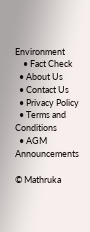Environment
    • Fact Check
  • About Us
  • Contact Us
  • Privacy Policy
  • Terms and Conditions
  • AGM Announcements

© Mathruka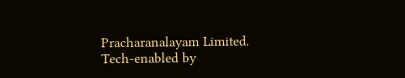Pracharanalayam Limited.
Tech-enabled by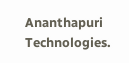Ananthapuri Technologies.